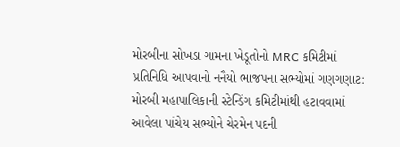મોરબીના સોખડા ગામના ખેડૂતોનો MRC કમિટીમાં પ્રતિનિધિ આપવાનો નનૈયો ભાજપના સભ્યોમાં ગણગણાટ: મોરબી મહાપાલિકાની સ્ટેન્ડિંગ કમિટીમાંથી હટાવવામાં આવેલા પાંચેય સભ્યોને ચેરમેન પદની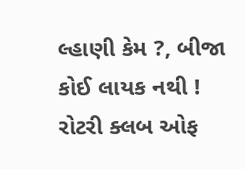લ્હાણી કેમ ?, બીજા કોઈ લાયક નથી ! રોટરી ક્લબ ઓફ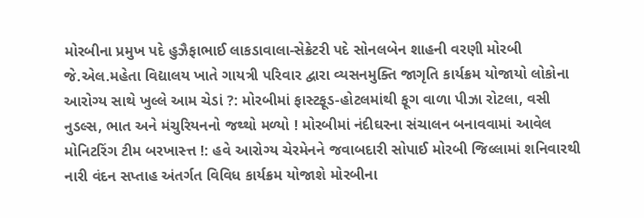મોરબીના પ્રમુખ પદે હુઝૈફાભાઈ લાકડાવાલા-સેક્રેટરી પદે સોનલબેન શાહની વરણી મોરબી જે.એલ.મહેતા વિદ્યાલય ખાતે ગાયત્રી પરિવાર દ્વારા વ્યસનમુક્તિ જાગૃતિ કાર્યક્રમ યોજાયો લોકોના આરોગ્ય સાથે ખુલ્લે આમ ચેડાં ?: મોરબીમાં ફાસ્ટફૂડ-હોટલમાંથી ફૂગ વાળા પીઝા રોટલા, વસી નુડલ્સ, ભાત અને મંચુરિયનનો જથ્થો મળ્યો ! મોરબીમાં નંદીઘરના સંચાલન બનાવવામાં આવેલ મોનિટરિંગ ટીમ બરખાસ્ત્ત !: હવે આરોગ્ય ચેરમેનને જવાબદારી સોપાઈ મોરબી જિલ્લામાં શનિવારથી નારી વંદન સપ્તાહ અંતર્ગત વિવિધ કાર્યક્રમ યોજાશે મોરબીના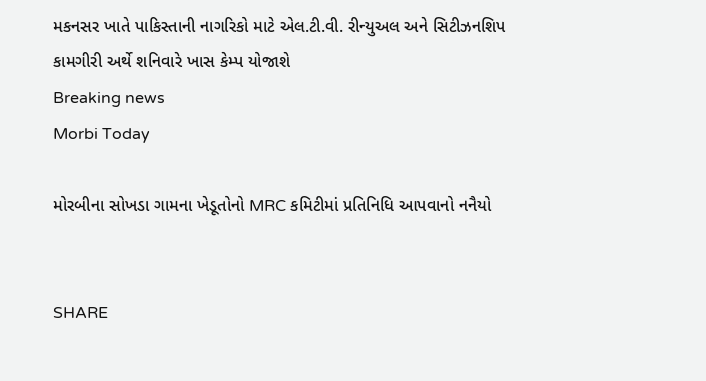મકનસર ખાતે પાકિસ્તાની નાગરિકો માટે એલ.ટી.વી. રીન્યુઅલ અને સિટીઝનશિપ કામગીરી અર્થે શનિવારે ખાસ કેમ્પ યોજાશે
Breaking news
Morbi Today

મોરબીના સોખડા ગામના ખેડૂતોનો MRC કમિટીમાં પ્રતિનિધિ આપવાનો નનૈયો


SHARE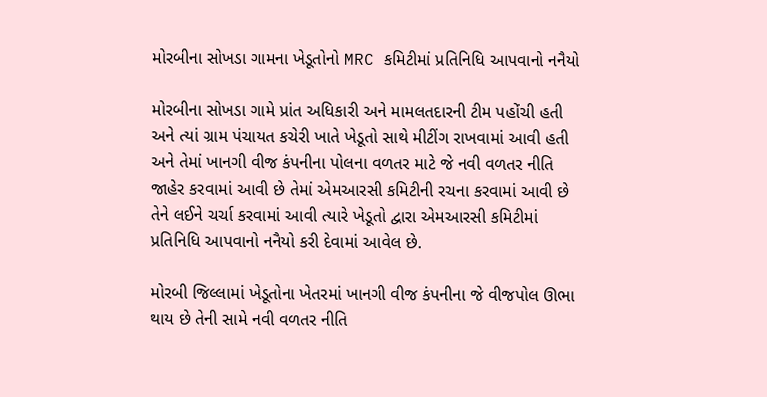મોરબીના સોખડા ગામના ખેડૂતોનો MRC કમિટીમાં પ્રતિનિધિ આપવાનો નનૈયો

મોરબીના સોખડા ગામે પ્રાંત અધિકારી અને મામલતદારની ટીમ પહોંચી હતી અને ત્યાં ગ્રામ પંચાયત કચેરી ખાતે ખેડૂતો સાથે મીટીંગ રાખવામાં આવી હતી અને તેમાં ખાનગી વીજ કંપનીના પોલના વળતર માટે જે નવી વળતર નીતિ જાહેર કરવામાં આવી છે તેમાં એમઆરસી કમિટીની રચના કરવામાં આવી છે તેને લઈને ચર્ચા કરવામાં આવી ત્યારે ખેડૂતો દ્વારા એમઆરસી કમિટીમાં પ્રતિનિધિ આપવાનો નનૈયો કરી દેવામાં આવેલ છે.

મોરબી જિલ્લામાં ખેડૂતોના ખેતરમાં ખાનગી વીજ કંપનીના જે વીજપોલ ઊભા થાય છે તેની સામે નવી વળતર નીતિ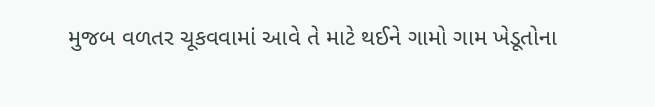મુજબ વળતર ચૂકવવામાં આવે તે માટે થઈને ગામો ગામ ખેડૂતોના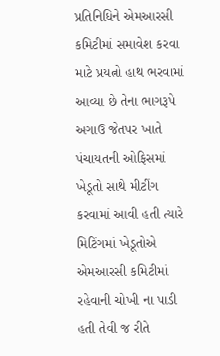પ્રતિનિધિને એમઆરસી કમિટીમાં સમાવેશ કરવા માટે પ્રયત્નો હાથ ભરવામાં આવ્યા છે તેના ભાગરૂપે અગાઉ જેતપર ખાતે પંચાયતની ઓફિસમાં ખેડૂતો સાથે મીટીંગ કરવામાં આવી હતી ત્યારે મિટિંગમાં ખેડૂતોએ એમઆરસી કમિટીમાં રહેવાની ચોખી ના પાડી હતી તેવી જ રીતે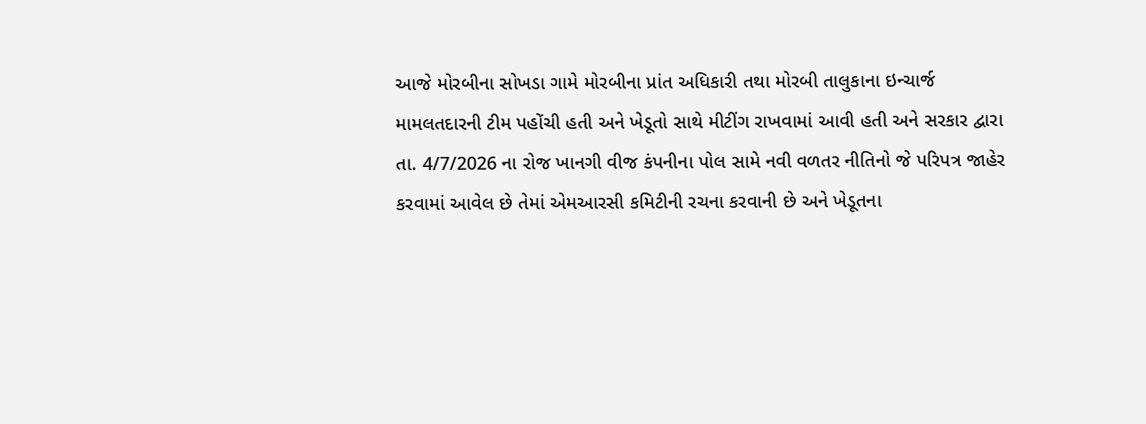આજે મોરબીના સોખડા ગામે મોરબીના પ્રાંત અધિકારી તથા મોરબી તાલુકાના ઇન્ચાર્જ મામલતદારની ટીમ પહોંચી હતી અને ખેડૂતો સાથે મીટીંગ રાખવામાં આવી હતી અને સરકાર દ્વારા તા. 4/7/2026 ના રોજ ખાનગી વીજ કંપનીના પોલ સામે નવી વળતર નીતિનો જે પરિપત્ર જાહેર કરવામાં આવેલ છે તેમાં એમઆરસી કમિટીની રચના કરવાની છે અને ખેડૂતના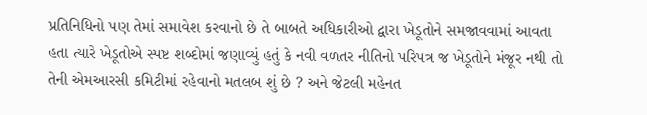પ્રતિનિધિનો પણ તેમાં સમાવેશ કરવાનો છે તે બાબતે અધિકારીઓ દ્વારા ખેડૂતોને સમજાવવામાં આવતા હતા ત્યારે ખેડૂતોએ સ્પષ્ટ શબ્દોમાં જણાવ્યું હતું કે નવી વળતર નીતિનો પરિપત્ર જ ખેડૂતોને મંજૂર નથી તો તેની એમઆરસી કમિટીમાં રહેવાનો મતલબ શું છે ? અને જેટલી મહેનત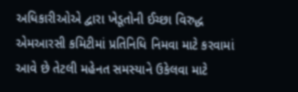અધિકારીઓએ દ્વારા ખેડૂતોની ઈચ્છા વિરુદ્ધ એમઆરસી કમિટીમાં પ્રતિનિધિ નિમવા માટે કરવામાં આવે છે તેટલી મહેનત સમસ્યાને ઉકેલવા માટે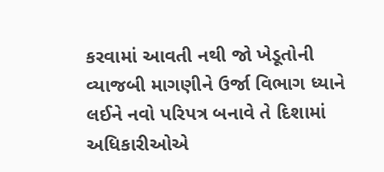કરવામાં આવતી નથી જો ખેડૂતોની વ્યાજબી માગણીને ઉર્જા વિભાગ ધ્યાને લઈને નવો પરિપત્ર બનાવે તે દિશામાં અધિકારીઓએ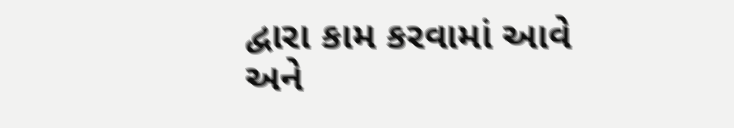દ્વારા કામ કરવામાં આવે અને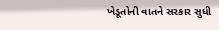ખેડૂતોની વાતને સરકાર સુધી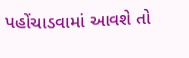પહોંચાડવામાં આવશે તો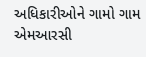અધિકારીઓને ગામો ગામ એમઆરસી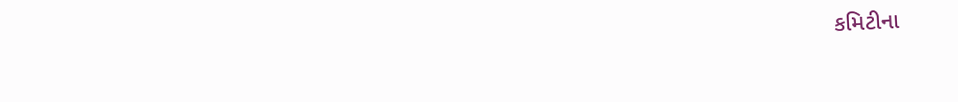કમિટીના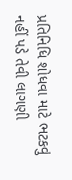પ્રતિનિધિ શોધવા માટે ભટકવું નહીં પડે તેવી લાગણી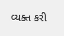વ્યક્ત કરી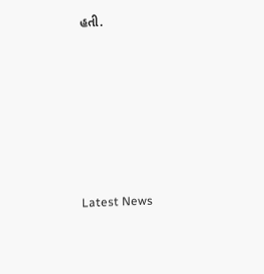હતી.






Latest News